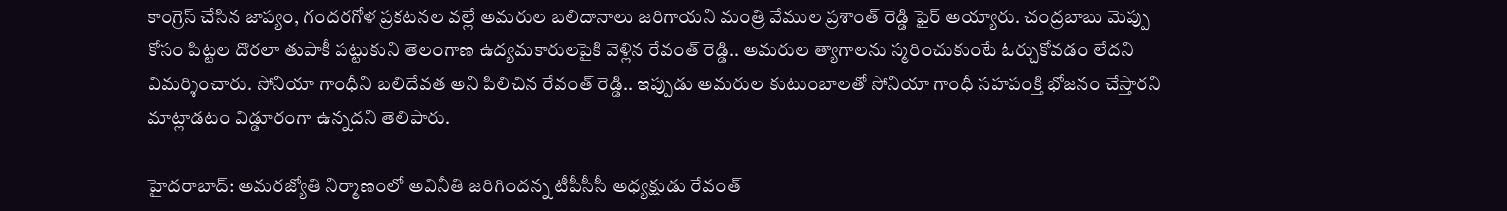కాంగ్రెస్ చేసిన జాప్యం, గందరగోళ ప్రకటనల వల్లే అమరుల బలిదానాలు జరిగాయని మంత్రి వేముల ప్రశాంత్ రెడ్డి ఫైర్ అయ్యారు. చంద్రబాబు మెప్పు కోసం పిట్టల దొరలా తుపాకీ పట్టుకుని తెలంగాణ ఉద్యమకారులపైకి వెళ్లిన రేవంత్ రెడ్డి.. అమరుల త్యాగాలను స్మరించుకుంటే ఓర్చుకోవడం లేదని విమర్శించారు. సోనియా గాంధీని బలిదేవత అని పిలిచిన రేవంత్ రెడ్డి.. ఇప్పుడు అమరుల కుటుంబాలతో సోనియా గాంధీ సహపంక్తి భోజనం చేస్తారని మాట్లాడటం విడ్డూరంగా ఉన్నదని తెలిపారు.

హైదరాబాద్: అమరజ్యోతి నిర్మాణంలో అవినీతి జరిగిందన్న టీపీసీసీ అధ్యక్షుడు రేవంత్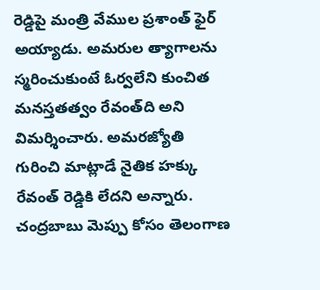రెడ్డిపై మంత్రి వేముల ప్రశాంత్ ఫైర్ అయ్యాడు. అమరుల త్యాగాలను స్మరించుకుంటే ఓర్వలేని కుంచిత మనస్తతత్వం రేవంత్‌ది అని విమర్శించారు. అమరజ్యోతి గురించి మాట్లాడే నైతిక హక్కు రేవంత్ రెడ్డికి లేదని అన్నారు. చంద్రబాబు మెప్పు కోసం తెలంగాణ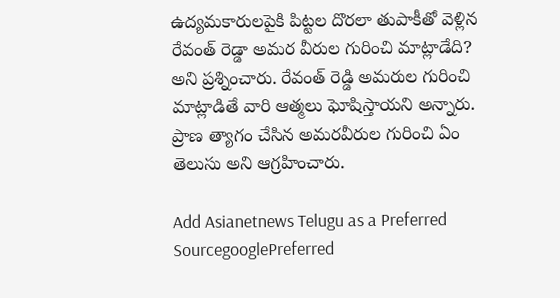ఉద్యమకారులపైకి పిట్టల దొరలా తుపాకీతో వెళ్లిన రేవంత్ రెడ్డా అమర వీరుల గురించి మాట్లాడేది? అని ప్రశ్నించారు. రేవంత్ రెడ్డి అమరుల గురించి మాట్లాడితే వారి ఆత్మలు ఘోషిస్తాయని అన్నారు. ప్రాణ త్యాగం చేసిన అమరవీరుల గురించి ఏం తెలుసు అని ఆగ్రహించారు.

Add Asianetnews Telugu as a Preferred SourcegooglePreferred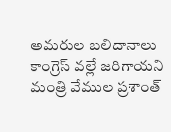అమరుల బలిదానాలు కాంగ్రెస్ వల్లే జరిగాయని మంత్రి వేముల ప్రశాంత్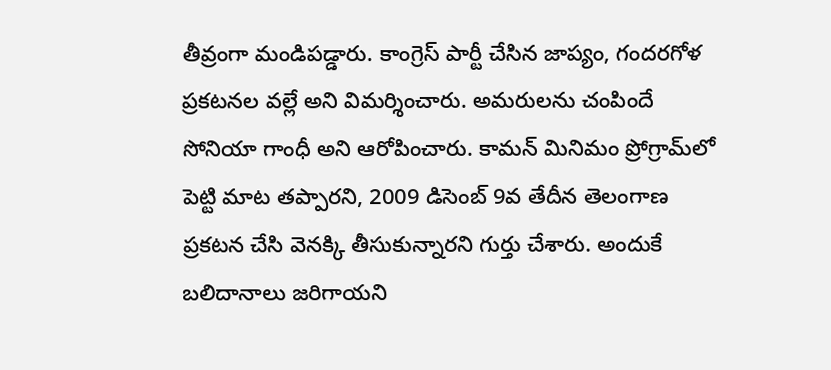తీవ్రంగా మండిపడ్డారు. కాంగ్రెస్ పార్టీ చేసిన జాప్యం, గందరగోళ ప్రకటనల వల్లే అని విమర్శించారు. అమరులను చంపిందే సోనియా గాంధీ అని ఆరోపించారు. కామన్ మినిమం ప్రోగ్రామ్‌లో పెట్టి మాట తప్పారని, 2009 డిసెంబ్ 9వ తేదీన తెలంగాణ ప్రకటన చేసి వెనక్కి తీసుకున్నారని గుర్తు చేశారు. అందుకే బలిదానాలు జరిగాయని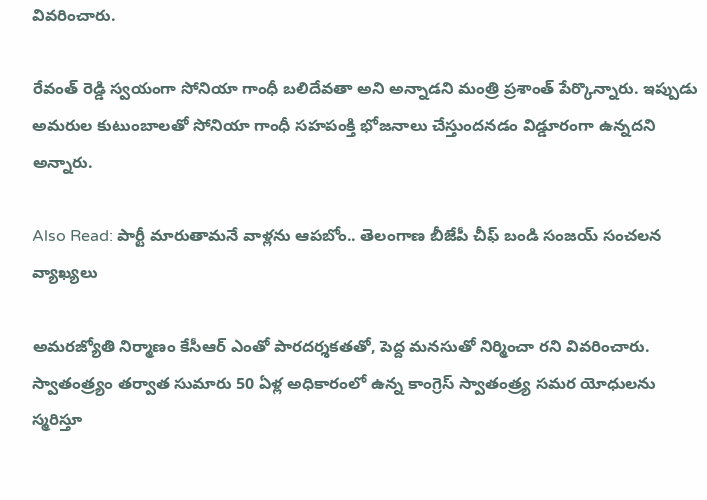వివరించారు.

రేవంత్ రెడ్డి స్వయంగా సోనియా గాంధీ బలిదేవతా అని అన్నాడని మంత్రి ప్రశాంత్ పేర్కొన్నారు. ఇప్పుడు అమరుల కుటుంబాలతో సోనియా గాంధీ సహపంక్తి భోజనాలు చేస్తుందనడం విడ్డూరంగా ఉన్నదని అన్నారు.

Also Read: పార్టీ మారుతామనే వాళ్లను ఆపబోం.. తెలంగాణ బీజేపీ చీఫ్ బండి సంజయ్ సంచలన వ్యాఖ్యలు

అమరజ్యోతి నిర్మాణం కేసీఆర్ ఎంతో పారదర్శకతతో, పెద్ద మనసుతో నిర్మించా రని వివరించారు. స్వాతంత్ర్యం తర్వాత సుమారు 50 ఏళ్ల అధికారంలో ఉన్న కాంగ్రెస్ స్వాతంత్ర్య సమర యోధులను స్మరిస్తూ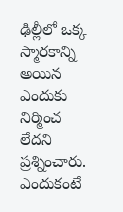ఢిల్లీలో ఒక్క స్మారకాన్ని అయిన ఎందుకు నిర్మించ లేదని ప్రశ్నించారు. ఎందుకంటే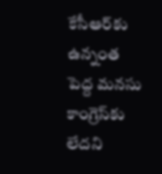కేసీఆర్‌కు ఉన్నంత పెద్ద మనసు కాంగ్రెస్‌కు లేదని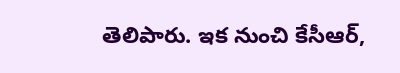తెలిపారు. ఇక నుంచి కేసీఆర్,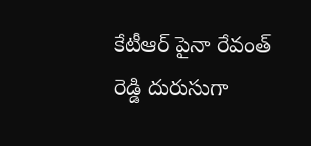కేటీఆర్ పైనా రేవంత్ రెడ్డి దురుసుగా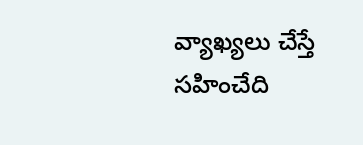వ్యాఖ్యలు చేస్తే సహించేది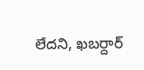లేదని, ఖబర్దార్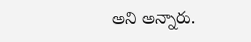అని అన్నారు.